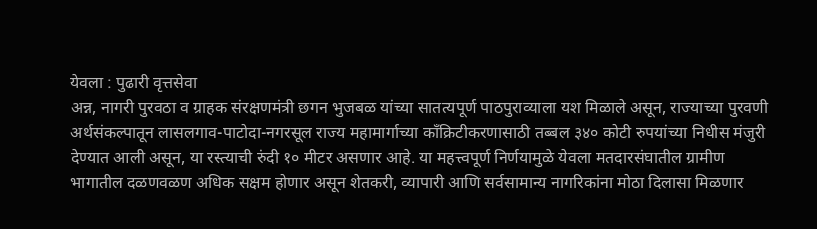येवला : पुढारी वृत्तसेवा
अन्न, नागरी पुरवठा व ग्राहक संरक्षणमंत्री छगन भुजबळ यांच्या सातत्यपूर्ण पाठपुराव्याला यश मिळाले असून, राज्याच्या पुरवणी अर्थसंकल्पातून लासलगाव-पाटोदा-नगरसूल राज्य महामार्गाच्या काँक्रिटीकरणासाठी तब्बल ३४० कोटी रुपयांच्या निधीस मंजुरी देण्यात आली असून, या रस्त्याची रुंदी १० मीटर असणार आहे. या महत्त्वपूर्ण निर्णयामुळे येवला मतदारसंघातील ग्रामीण भागातील दळणवळण अधिक सक्षम होणार असून शेतकरी, व्यापारी आणि सर्वसामान्य नागरिकांना मोठा दिलासा मिळणार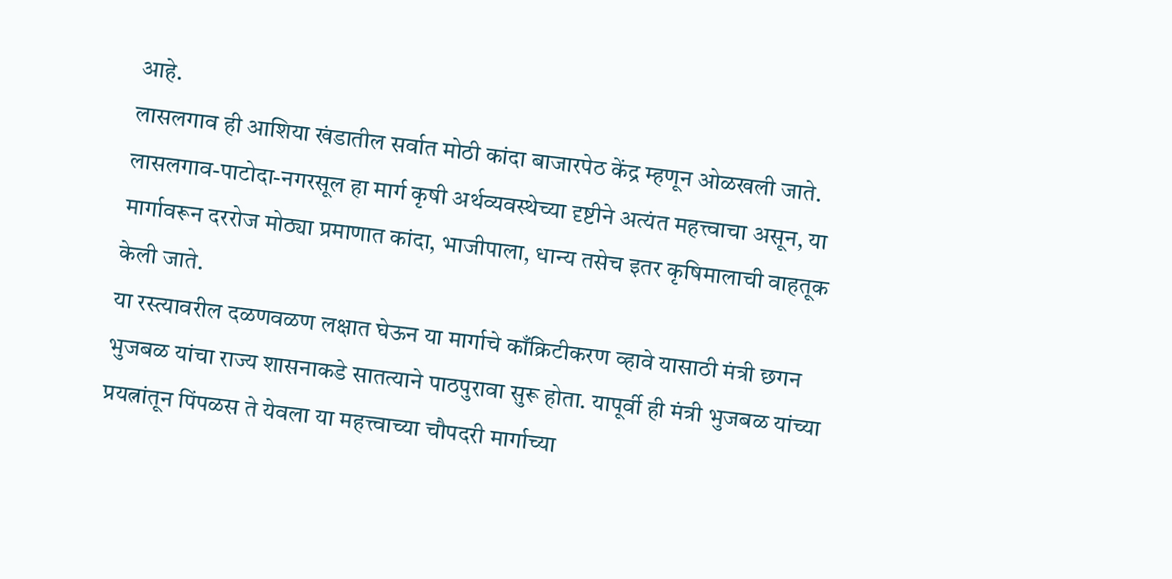आहे.
लासलगाव ही आशिया खंडातील सर्वात मोठी कांदा बाजारपेठ केंद्र म्हणून ओळखली जाते. लासलगाव-पाटोदा-नगरसूल हा मार्ग कृषी अर्थव्यवस्थेच्या दृष्टीने अत्यंत महत्त्वाचा असून, या मार्गावरून दररोज मोठ्या प्रमाणात कांदा, भाजीपाला, धान्य तसेच इतर कृषिमालाची वाहतूक केली जाते.
या रस्त्यावरील दळणवळण लक्षात घेऊन या मार्गाचे काँक्रिटीकरण व्हावे यासाठी मंत्री छगन भुजबळ यांचा राज्य शासनाकडे सातत्याने पाठपुरावा सुरू होता. यापूर्वी ही मंत्री भुजबळ यांच्या प्रयत्नांतून पिंपळस ते येवला या महत्त्वाच्या चौपदरी मार्गाच्या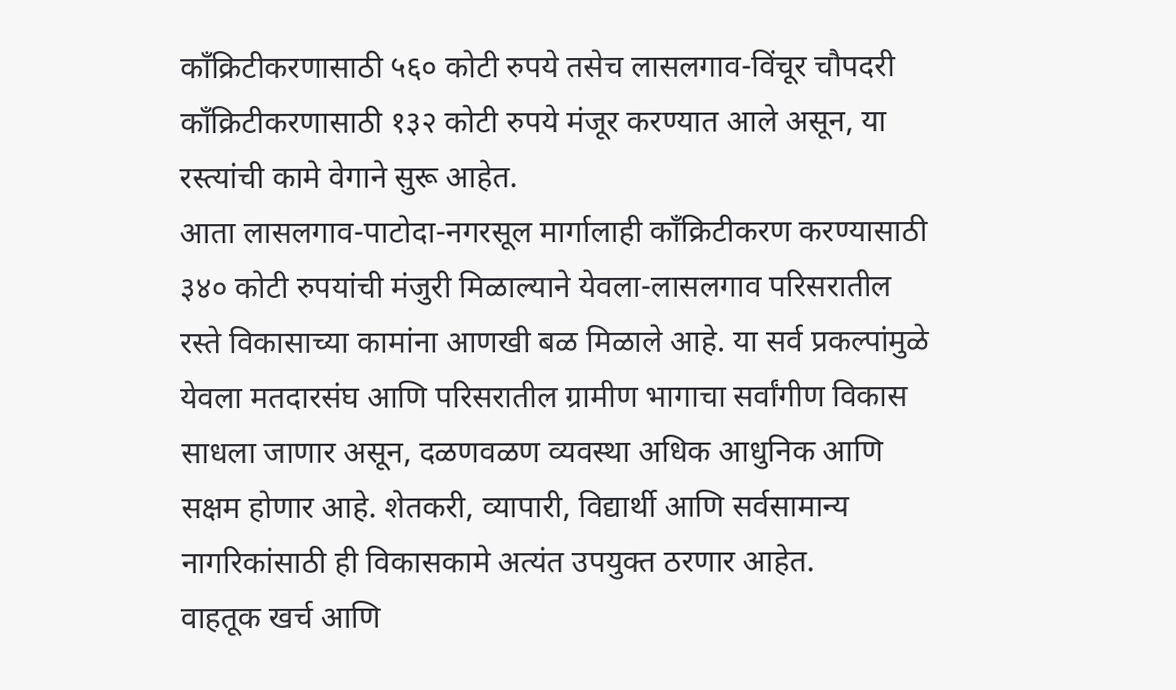काँक्रिटीकरणासाठी ५६० कोटी रुपये तसेच लासलगाव-विंचूर चौपदरी काँक्रिटीकरणासाठी १३२ कोटी रुपये मंजूर करण्यात आले असून, या रस्त्यांची कामे वेगाने सुरू आहेत.
आता लासलगाव-पाटोदा-नगरसूल मार्गालाही काँक्रिटीकरण करण्यासाठी ३४० कोटी रुपयांची मंजुरी मिळाल्याने येवला-लासलगाव परिसरातील रस्ते विकासाच्या कामांना आणखी बळ मिळाले आहे. या सर्व प्रकल्पांमुळे येवला मतदारसंघ आणि परिसरातील ग्रामीण भागाचा सर्वांगीण विकास साधला जाणार असून, दळणवळण व्यवस्था अधिक आधुनिक आणि सक्षम होणार आहे. शेतकरी, व्यापारी, विद्यार्थी आणि सर्वसामान्य नागरिकांसाठी ही विकासकामे अत्यंत उपयुक्त ठरणार आहेत.
वाहतूक खर्च आणि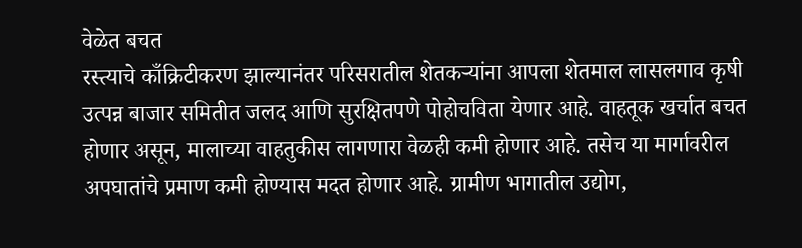वेळेत बचत
रस्त्याचे काँक्रिटीकरण झाल्यानंतर परिसरातील शेतकऱ्यांना आपला शेतमाल लासलगाव कृषी उत्पन्न बाजार समितीत जलद आणि सुरक्षितपणे पोहोचविता येणार आहे. वाहतूक खर्चात बचत होणार असून, मालाच्या वाहतुकीस लागणारा वेळही कमी होणार आहे. तसेच या मार्गावरील अपघातांचे प्रमाण कमी होण्यास मदत होणार आहे. ग्रामीण भागातील उद्योग,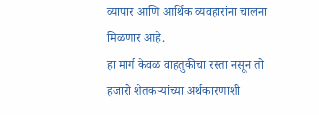व्यापार आणि आर्थिक व्यवहारांना चालना मिळणार आहे.
हा मार्ग केवळ वाहतुकीचा रस्ता नसून तो हजारो शेतकऱ्यांच्या अर्थकारणाशी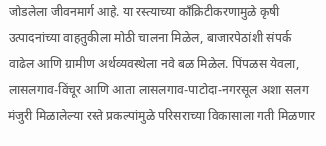जोडलेला जीवनमार्ग आहे. या रस्त्याच्या काँक्रिटीकरणामुळे कृषी उत्पादनांच्या वाहतुकीला मोठी चालना मिळेल, बाजारपेठांशी संपर्क वाढेल आणि ग्रामीण अर्थव्यवस्थेला नवे बळ मिळेल. पिंपळस येवला, लासलगाव-विंचूर आणि आता लासलगाव-पाटोदा-नगरसूल अशा सलग मंजुरी मिळालेल्या रस्ते प्रकल्पांमुळे परिसराच्या विकासाला गती मिळणार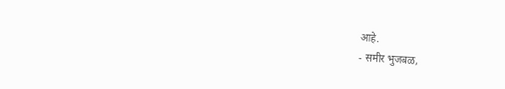आहे.
- समीर भुजबळ,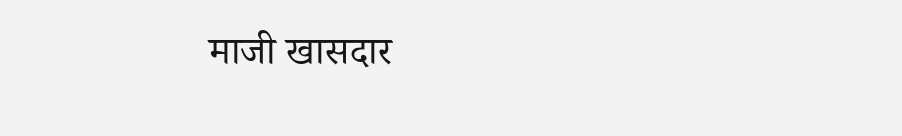माजी खासदार